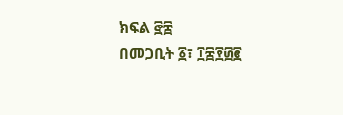ክፍል ፸፰
በመጋቢት ፩፣ ፲፰፻፴፪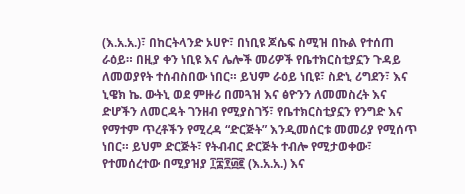(እ.አ.አ.)፣ በከርትላንድ ኦሀዮ፣ በነቢዩ ጆሴፍ ስሚዝ በኩል የተሰጠ ራዕይ። በዚያ ቀን ነቢዩ እና ሌሎች መሪዎች የቤተክርስቲያኗን ጉዳይ ለመወያየት ተሰብስበው ነበር። ይህም ራዕይ ነቢዩ፣ ስድኒ ሪግደን፣ እና ኒዌክ ኬ. ውትኒ ወደ ምዙሪ በመጓዝ እና ፅዮንን ለመመስረት እና ድሆችን ለመርዳት ገንዘብ የሚያስገኝ፣ የቤተክርስቲያኗን የንግድ እና የማተም ጥረቶችን የሚረዳ “ድርጅት” እንዲመሰርቱ መመሪያ የሚሰጥ ነበር። ይህም ድርጅት፣ የትብብር ድርጅት ተብሎ የሚታወቀው፣ የተመሰረተው በሚያዝያ ፲፰፻፴፪ (እ.አ.አ.) እና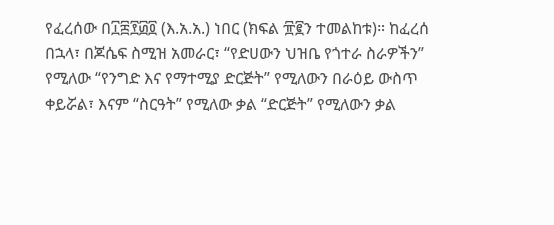የፈረሰው በ፲፰፻፴፬ (እ.አ.አ.) ነበር (ክፍል ፹፪ን ተመልከቱ)። ከፈረሰ በኋላ፣ በጆሴፍ ስሚዝ አመራር፣ “የድሀውን ህዝቤ የጎተራ ስራዎችን” የሚለው “የንግድ እና የማተሚያ ድርጅት” የሚለውን በራዕይ ውስጥ ቀይሯል፣ እናም “ስርዓት” የሚለው ቃል “ድርጅት” የሚለውን ቃል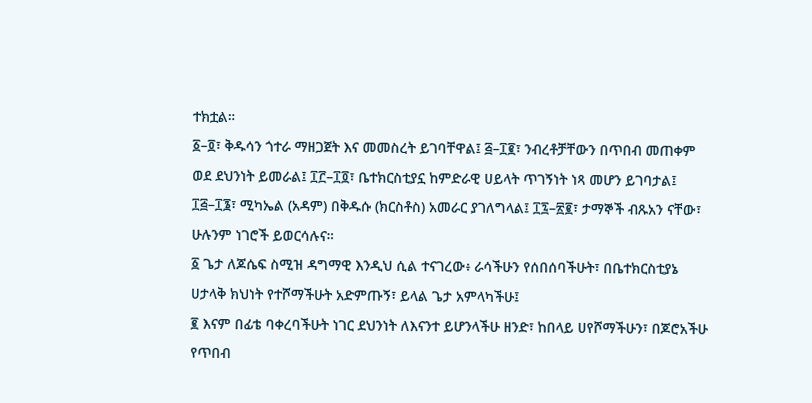ተክቷል።
፩–፬፣ ቅዱሳን ጎተራ ማዘጋጀት እና መመስረት ይገባቸዋል፤ ፭–፲፪፣ ንብረቶቻቸውን በጥበብ መጠቀም ወደ ደህንነት ይመራል፤ ፲፫–፲፬፣ ቤተክርስቲያኗ ከምድራዊ ሀይላት ጥገኝነት ነጻ መሆን ይገባታል፤ ፲፭–፲፮፣ ሚካኤል (አዳም) በቅዱሱ (ክርስቶስ) አመራር ያገለግላል፤ ፲፯–፳፪፣ ታማኞች ብጹአን ናቸው፣ ሁሉንም ነገሮች ይወርሳሉና።
፩ ጌታ ለጆሴፍ ስሚዝ ዳግማዊ እንዲህ ሲል ተናገረው፥ ራሳችሁን የሰበሰባችሁት፣ በቤተክርስቲያኔ ሀታላቅ ክህነት የተሾማችሁት አድምጡኝ፣ ይላል ጌታ አምላካችሁ፤
፪ እናም በፊቴ ባቀረባችሁት ነገር ደህንነት ለእናንተ ይሆንላችሁ ዘንድ፣ ከበላይ ሀየሾማችሁን፣ በጆሮአችሁ የጥበብ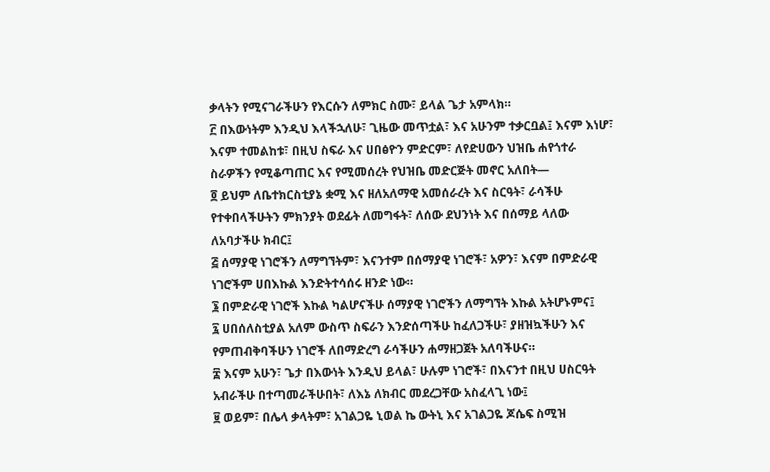ቃላትን የሚናገራችሁን የእርሱን ለምክር ስሙ፣ ይላል ጌታ አምላክ።
፫ በእውነትም እንዲህ እላችኋለሁ፣ ጊዜው መጥቷል፣ እና አሁንም ተቃርቧል፤ እናም እነሆ፣ እናም ተመልከቱ፣ በዚህ ስፍራ እና ሀበፅዮን ምድርም፣ ለየድሀውን ህዝቤ ሐየጎተራ ስራዎችን የሚቆጣጠር እና የሚመሰረት የህዝቤ መድርጅት መኖር አለበት—
፬ ይህም ለቤተክርስቲያኔ ቋሚ እና ዘለአለማዊ አመሰራረት እና ስርዓት፣ ራሳችሁ የተቀበላችሁትን ምክንያት ወደፊት ለመግፋት፣ ለሰው ደህንነት እና በሰማይ ላለው ለአባታችሁ ክብር፤
፭ ሰማያዊ ነገሮችን ለማግኘትም፣ እናንተም በሰማያዊ ነገሮች፣ አዎን፣ እናም በምድራዊ ነገሮችም ሀበእኩል እንድትተሳሰሩ ዘንድ ነው።
፮ በምድራዊ ነገሮች እኩል ካልሆናችሁ ሰማያዊ ነገሮችን ለማግኘት እኩል አትሆኑምና፤
፯ ሀበሰለስቲያል አለም ውስጥ ስፍራን እንድሰጣችሁ ከፈለጋችሁ፣ ያዘዝኳችሁን እና የምጠብቅባችሁን ነገሮች ለበማድረግ ራሳችሁን ሐማዘጋጀት አለባችሁና።
፰ እናም አሁን፣ ጌታ በእውነት እንዲህ ይላል፣ ሁሉም ነገሮች፣ በእናንተ በዚህ ሀስርዓት አብራችሁ በተጣመራችሁበት፣ ለእኔ ለክብር መደረጋቸው አስፈላጊ ነው፤
፱ ወይም፣ በሌላ ቃላትም፣ አገልጋዬ ኒወል ኬ ውትኒ እና አገልጋዬ ጆሴፍ ስሚዝ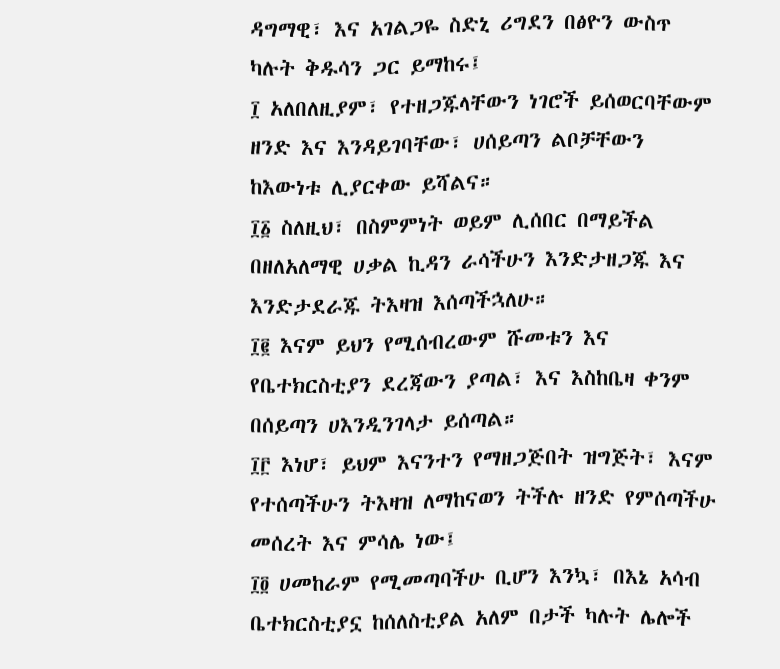ዳግማዊ፣ እና አገልጋዬ ስድኒ ሪግደን በፅዮን ውስጥ ካሉት ቅዱሳን ጋር ይማከሩ፤
፲ አለበለዚያም፣ የተዘጋጁላቸውን ነገሮች ይሰወርባቸውም ዘንድ እና እንዳይገባቸው፣ ሀሰይጣን ልቦቻቸውን ከእውነቱ ሊያርቀው ይሻልና።
፲፩ ስለዚህ፣ በስምምነት ወይም ሊሰበር በማይችል በዘለአለማዊ ሀቃል ኪዳን ራሳችሁን እንድታዘጋጁ እና እንድታደራጁ ትእዛዝ እሰጣችኋለሁ።
፲፪ እናም ይህን የሚሰብረውም ሹመቱን እና የቤተክርስቲያን ደረጃውን ያጣል፣ እና እስከቤዛ ቀንም በሰይጣን ሀእንዲንገላታ ይሰጣል።
፲፫ እነሆ፣ ይህም እናንተን የማዘጋጅበት ዝግጅት፣ እናም የተሰጣችሁን ትእዛዝ ለማከናወን ትችሉ ዘንድ የምሰጣችሁ መሰረት እና ምሳሌ ነው፤
፲፬ ሀመከራም የሚመጣባችሁ ቢሆን እንኳ፣ በእኔ አሳብ ቤተክርስቲያኗ ከሰለስቲያል አለም በታች ካሉት ሌሎች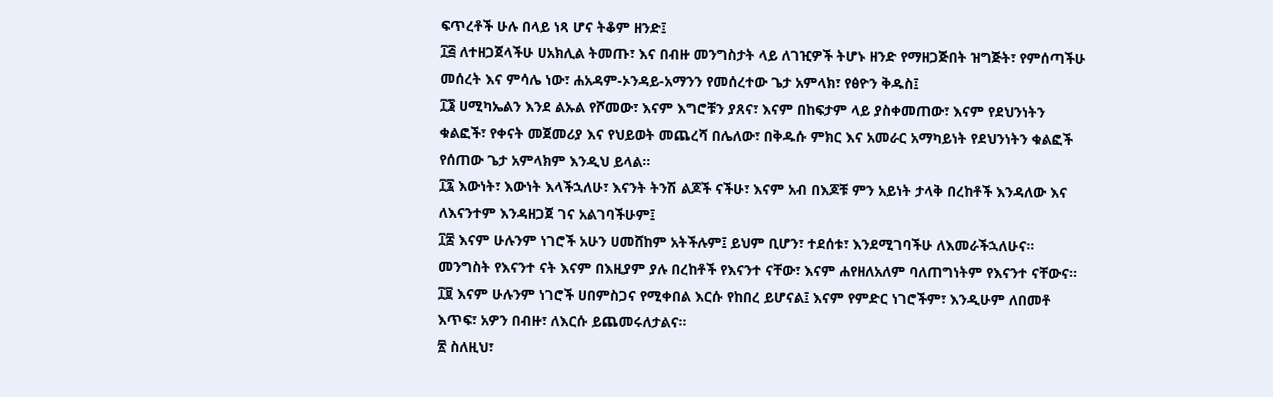ፍጥረቶች ሁሉ በላይ ነጻ ሆና ትቆም ዘንድ፤
፲፭ ለተዘጋጀላችሁ ሀአክሊል ትመጡ፣ እና በብዙ መንግስታት ላይ ለገዢዎች ትሆኑ ዘንድ የማዘጋጅበት ዝግጅት፣ የምሰጣችሁ መሰረት እና ምሳሌ ነው፣ ሐአዳም-ኦንዳይ-አማንን የመሰረተው ጌታ አምላክ፣ የፅዮን ቅዱስ፤
፲፮ ሀሚካኤልን እንደ ልኡል የሾመው፣ እናም እግሮቹን ያጸና፣ እናም በከፍታም ላይ ያስቀመጠው፣ እናም የደህንነትን ቁልፎች፣ የቀናት መጀመሪያ እና የህይወት መጨረሻ በሌለው፣ በቅዱሱ ምክር እና አመራር አማካይነት የደህንነትን ቁልፎች የሰጠው ጌታ አምላክም እንዲህ ይላል።
፲፯ እውነት፣ እውነት እላችኋለሁ፣ እናንት ትንሽ ልጆች ናችሁ፣ እናም አብ በእጆቹ ምን አይነት ታላቅ በረከቶች እንዳለው እና ለእናንተም እንዳዘጋጀ ገና አልገባችሁም፤
፲፰ እናም ሁሉንም ነገሮች አሁን ሀመሸከም አትችሉም፤ ይህም ቢሆን፣ ተደሰቱ፣ እንደሚገባችሁ ለእመራችኋለሁና። መንግስት የእናንተ ናት እናም በእዚያም ያሉ በረከቶች የእናንተ ናቸው፣ እናም ሐየዘለአለም ባለጠግነትም የእናንተ ናቸውና።
፲፱ እናም ሁሉንም ነገሮች ሀበምስጋና የሚቀበል እርሱ የከበረ ይሆናል፤ እናም የምድር ነገሮችም፣ እንዲሁም ለበመቶ እጥፍ፣ አዎን በብዙ፣ ለእርሱ ይጨመሩለታልና።
፳ ስለዚህ፣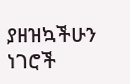ያዘዝኳችሁን ነገሮች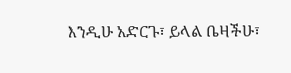እንዲሁ አድርጉ፣ ይላል ቤዛችሁ፣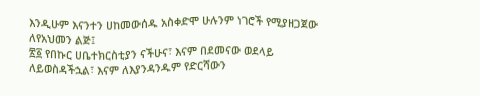እንዲሁም እናንተን ሀከመውሰዱ አስቀድሞ ሁሉንም ነገሮች የሚያዘጋጀው ለየአህመን ልጅ፤
፳፩ የበኩር ሀቤተክርስቲያን ናችሁና፣ እናም በደመናው ወደላይ ለይወስዳችኋል፣ እናም ለእያንዳንዱም የድርሻውን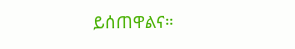ይሰጠዋልና።